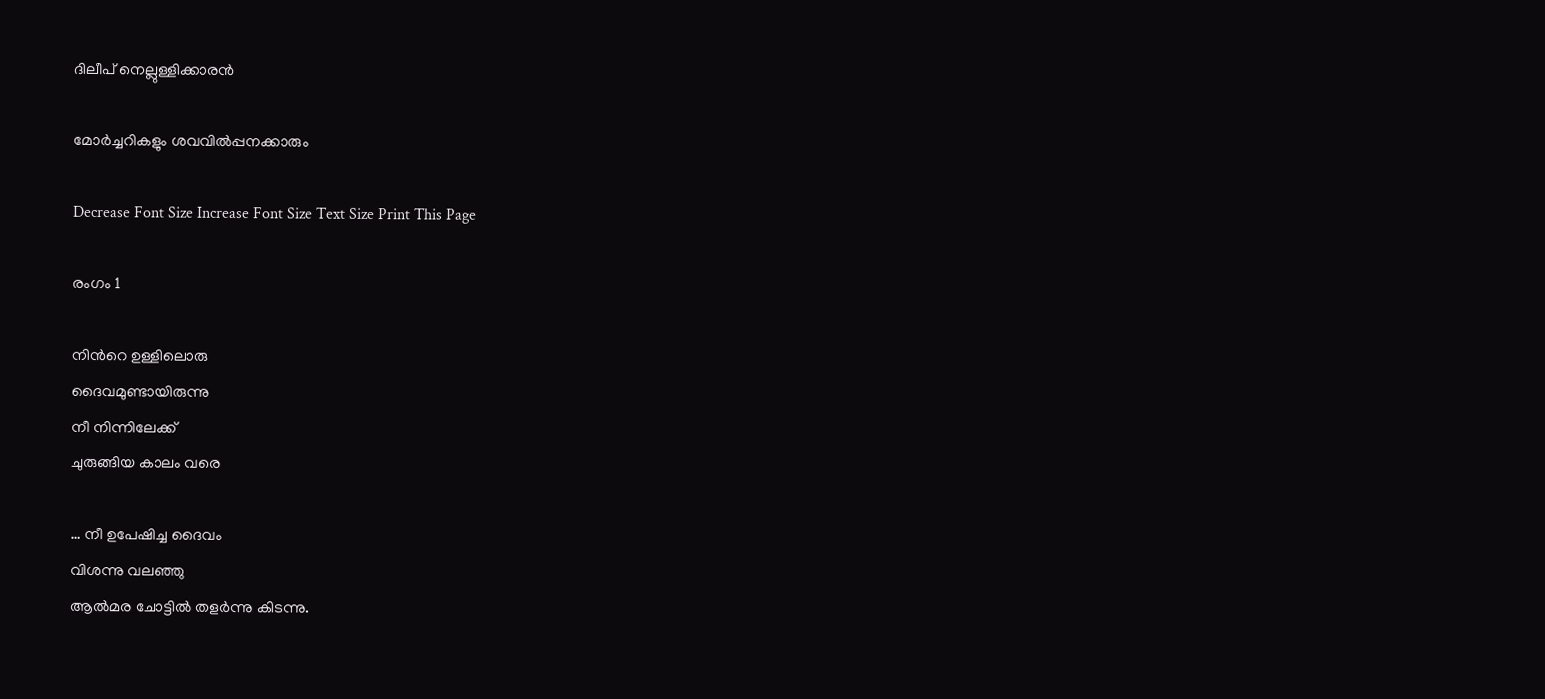ദിലീപ് നെല്ലുള്ളിക്കാരന്‍

മോര്‍ച്ചറികളും ശവവില്‍പ്പനക്കാരും

Decrease Font Size Increase Font Size Text Size Print This Page

രംഗം 1

നിന്‍റെ ഉള്ളിലൊരു
ദൈവമുണ്ടായിരുന്നു
നീ നിന്നിലേക്ക്
ചുരുങ്ങിയ കാലം വരെ

… നീ ഉപേഷിച്ച ദൈവം
വിശന്നു വലഞ്ഞു
ആല്‍മര ചോട്ടില്‍ തളര്‍ന്നു കിടന്നു.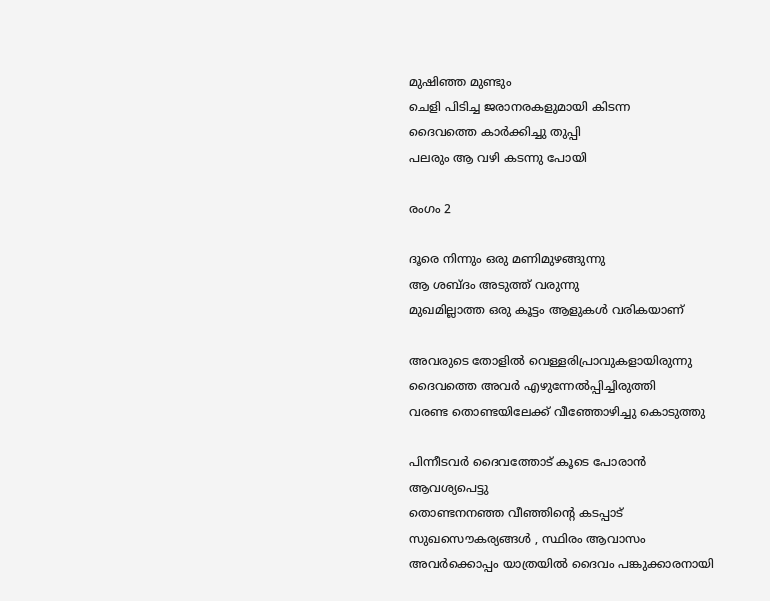മുഷിഞ്ഞ മുണ്ടും
ചെളി പിടിച്ച ജരാനരകളുമായി കിടന്ന
ദൈവത്തെ കാര്‍ക്കിച്ചു തുപ്പി
പലരും ആ വഴി കടന്നു പോയി

രംഗം 2

ദൂരെ നിന്നും ഒരു മണിമുഴങ്ങുന്നു
ആ ശബ്ദം അടുത്ത് വരുന്നു
മുഖമില്ലാത്ത ഒരു കൂട്ടം ആളുകള്‍ വരികയാണ്‌

അവരുടെ തോളില്‍ വെള്ളരിപ്രാവുകളായിരുന്നു
ദൈവത്തെ അവര്‍ എഴുന്നേല്‍പ്പിച്ചിരുത്തി
വരണ്ട തൊണ്ടയിലേക്ക് വീഞ്ഞോഴിച്ചു കൊടുത്തു

പിന്നീടവര്‍ ദൈവത്തോട് കൂടെ പോരാന്‍ ആവശ്യപെട്ടു
തൊണ്ടനനഞ്ഞ വീഞ്ഞിന്റെ കടപ്പാട്
സുഖസൌകര്യങ്ങള്‍ , സ്ഥിരം ആവാസം
അവര്‍ക്കൊപ്പം യാത്രയില്‍ ദൈവം പങ്കുക്കാരനായി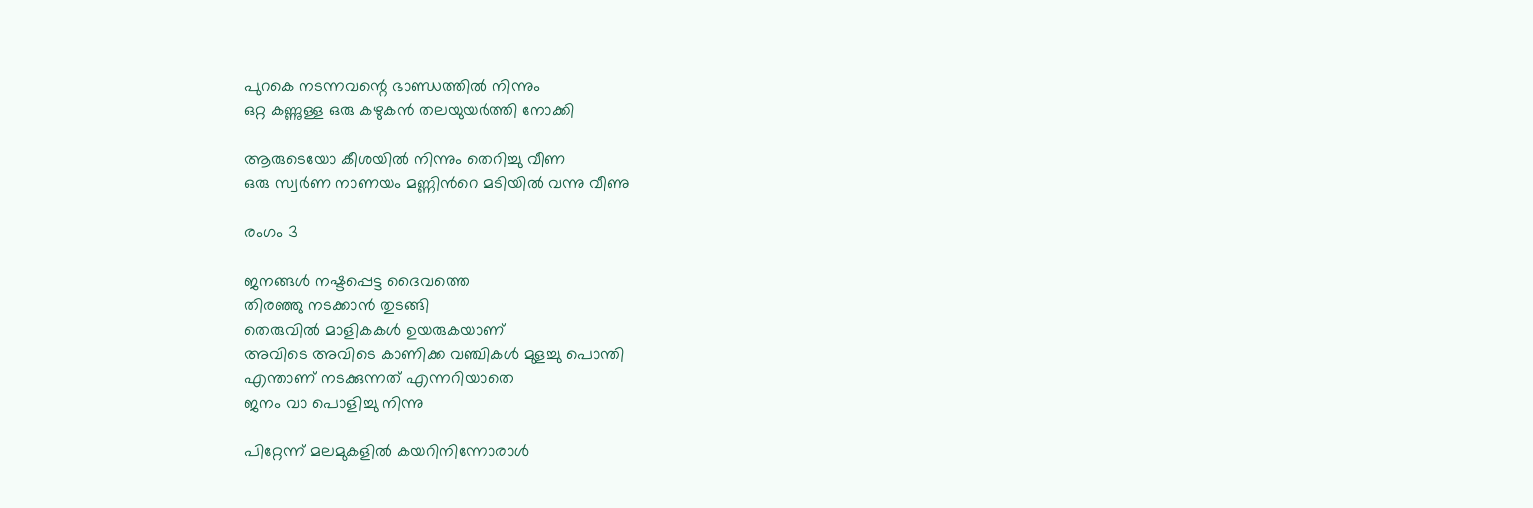പുറകെ നടന്നവന്റെ ഭാണ്ഡത്തില്‍ നിന്നും
ഒറ്റ കണ്ണുള്ള ഒരു കഴുകന്‍ തലയുയര്‍ത്തി നോക്കി

ആരുടെയോ കീശയില്‍ നിന്നും തെറിച്ചു വീണ
ഒരു സ്വര്‍ണ നാണയം മണ്ണിന്‍റെ മടിയില്‍ വന്നു വീണു

രംഗം 3

ജനങ്ങള്‍ നഷ്ടപ്പെട്ട ദൈവത്തെ
തിരഞ്ഞു നടക്കാന്‍ തുടങ്ങി
തെരുവില്‍ മാളികകള്‍ ഉയരുകയാണ്
അവിടെ അവിടെ കാണിക്ക വഞ്ചികള്‍ മുളച്ചു പൊന്തി
എന്താണ് നടക്കുന്നത് എന്നറിയാതെ
ജനം വാ പൊളിച്ചു നിന്നു

പിറ്റേന്ന് മലമുകളില്‍ കയറിനിന്നോരാള്‍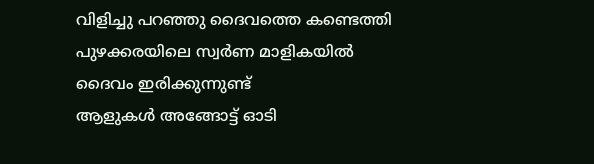വിളിച്ചു പറഞ്ഞു ദൈവത്തെ കണ്ടെത്തി
പുഴക്കരയിലെ സ്വര്‍ണ മാളികയില്‍
ദൈവം ഇരിക്കുന്നുണ്ട്
ആളുകള്‍ അങ്ങോട്ട്‌ ഓടി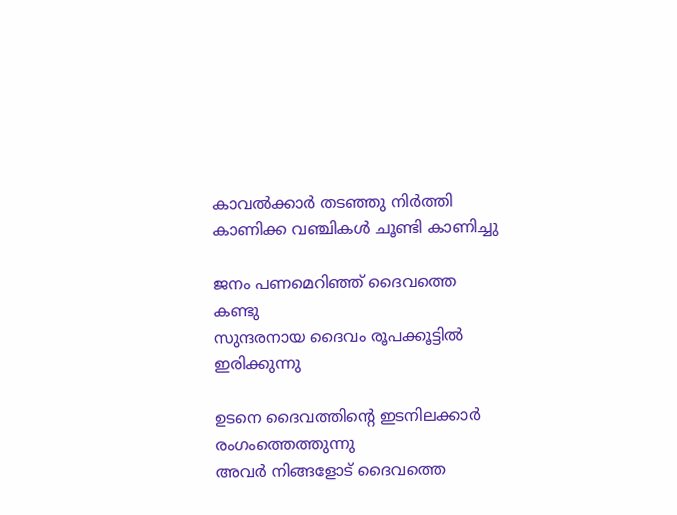കാവല്‍ക്കാര്‍ തടഞ്ഞു നിര്‍ത്തി
കാണിക്ക വഞ്ചികള്‍ ചൂണ്ടി കാണിച്ചു

ജനം പണമെറിഞ്ഞ് ദൈവത്തെ കണ്ടു
സുന്ദരനായ ദൈവം രൂപക്കൂട്ടില്‍ ഇരിക്കുന്നു

ഉടനെ ദൈവത്തിന്റെ ഇടനിലക്കാര്‍ രംഗംത്തെത്തുന്നു
അവര്‍ നിങ്ങളോട് ദൈവത്തെ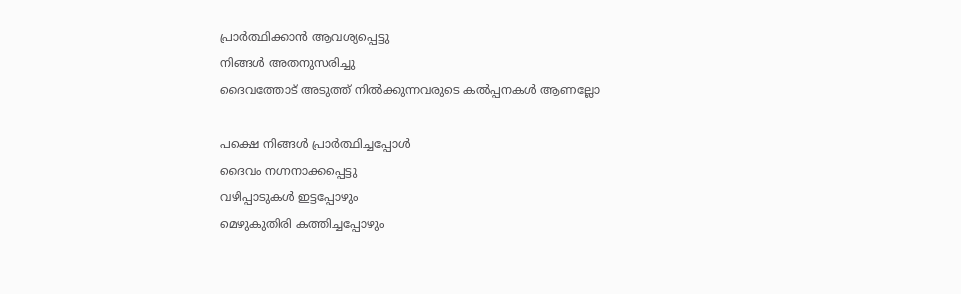പ്രാര്‍ത്ഥിക്കാന്‍ ആവശ്യപ്പെട്ടു
നിങ്ങള്‍ അതനുസരിച്ചു
ദൈവത്തോട് അടുത്ത് നില്‍ക്കുന്നവരുടെ കല്‍പ്പനകള്‍ ആണല്ലോ

പക്ഷെ നിങ്ങള്‍ പ്രാര്‍ത്ഥിച്ചപ്പോള്‍
ദൈവം നഗ്നനാക്കപ്പെട്ടു
വഴിപ്പാടുകള്‍ ഇട്ടപ്പോഴും
മെഴുകുതിരി കത്തിച്ചപ്പോഴും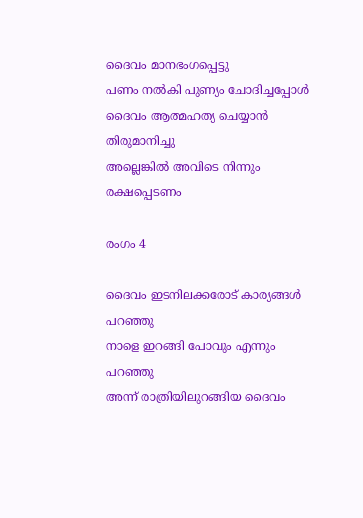ദൈവം മാനഭംഗപ്പെട്ടു
പണം നല്‍കി പുണ്യം ചോദിച്ചപ്പോള്‍
ദൈവം ആത്മഹത്യ ചെയ്യാന്‍ തിരുമാനിച്ചു
അല്ലെങ്കില്‍ അവിടെ നിന്നും രക്ഷപ്പെടണം

രംഗം 4

ദൈവം ഇടനിലക്കരോട് കാര്യങ്ങള്‍ പറഞ്ഞു
നാളെ ഇറങ്ങി പോവും എന്നും പറഞ്ഞു
അന്ന് രാത്രിയിലുറങ്ങിയ ദൈവം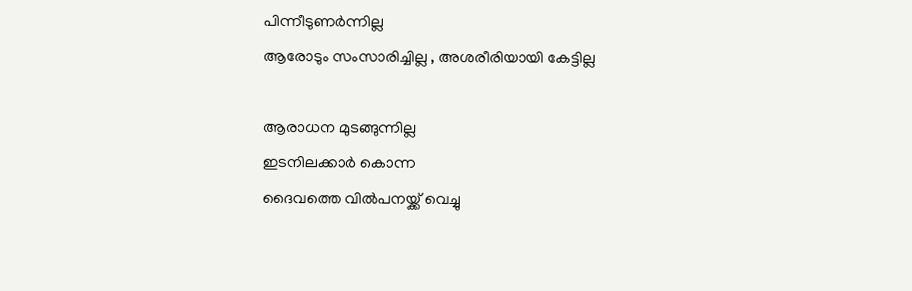പിന്നീടുണര്‍ന്നില്ല
ആരോടും സംസാരിച്ചില്ല , അശരീരിയായി കേട്ടില്ല

ആരാധന മുടങ്ങുന്നില്ല
ഇടനിലക്കാര്‍ കൊന്ന
ദൈവത്തെ വില്‍പനയ്ക്ക് വെച്ചു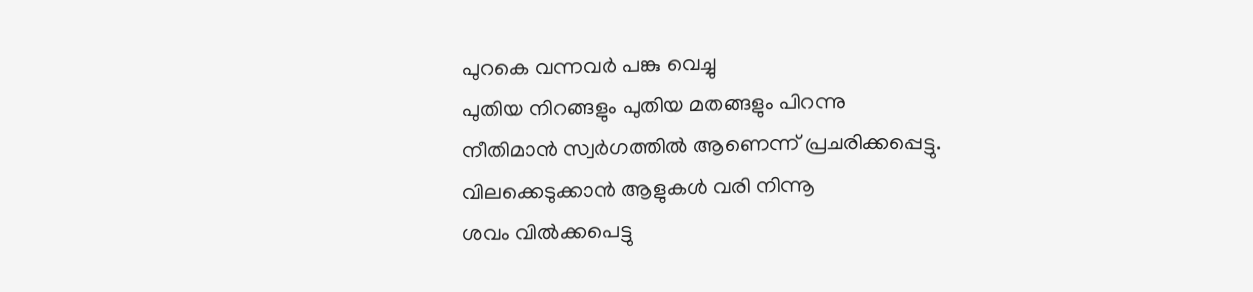പുറകെ വന്നവര്‍ പങ്കു വെച്ചു
പുതിയ നിറങ്ങളും പുതിയ മതങ്ങളും പിറന്നു
നീതിമാന്‍ സ്വര്‍ഗത്തില്‍ ആണെന്ന് പ്രചരിക്കപ്പെട്ടു.
വിലക്കെടുക്കാന്‍ ആളുകള്‍ വരി നിന്നൂ
ശവം വില്‍ക്കപെട്ടു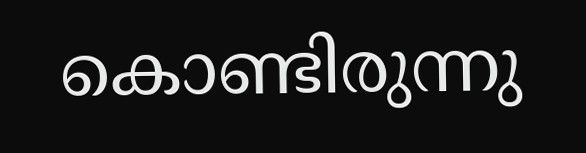കൊണ്ടിരുന്നു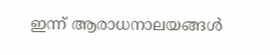ഇന്ന് ആരാധനാലയങ്ങള്‍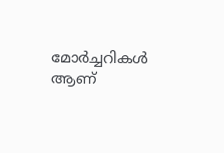മോര്‍ച്ചറികള്‍ ആണ്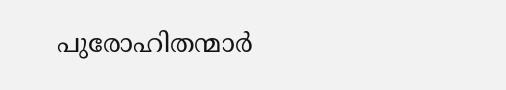പുരോഹിതന്മാര്‍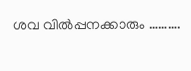ശവ വില്‍പ്പനക്കാരും ……….